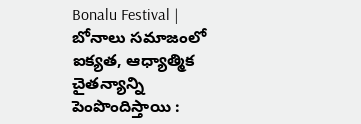Bonalu Festival | బోనాలు సమాజంలో ఐక్యత, ఆధ్యాత్మిక చైతన్యాన్ని పెంపొందిస్తాయి :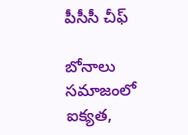పీసీసీ చీఫ్

బోనాలు సమాజంలో ఐక్యత,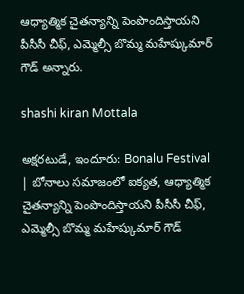ఆధ్యాత్మిక చైతన్యాన్ని పెంపొందిస్తాయని పీసీసీ చీఫ్, ఎమ్మెల్సీ బొమ్మ మహేష్కుమార్ గౌడ్ అన్నారు.

shashi kiran Mottala

అక్షరటుడే, ఇందూరు: Bonalu Festival | బోనాలు సమాజంలో ఐక్యత, ఆధ్యాత్మిక చైతన్యాన్ని పెంపొందిస్తాయని పీసీసీ చీఫ్, ఎమ్మెల్సీ బొమ్మ మహేష్కుమార్ గౌడ్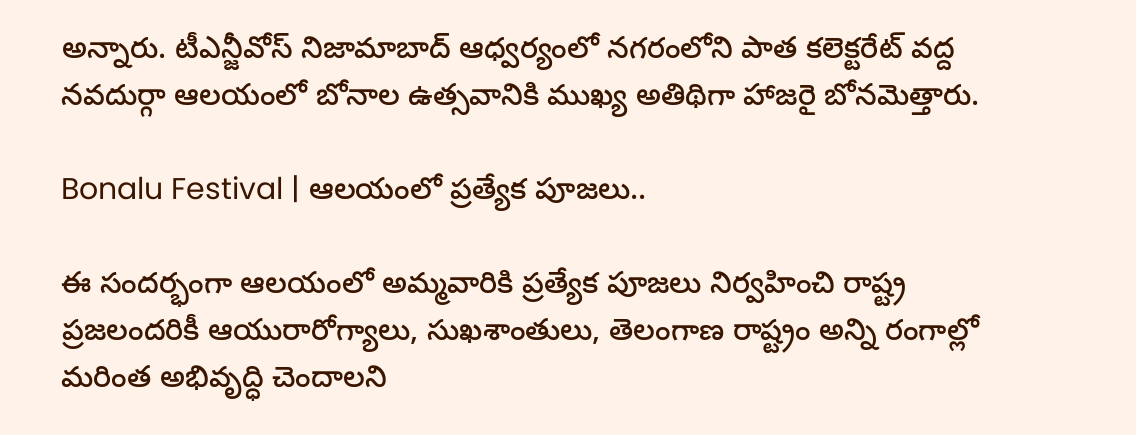అన్నారు. టీఎన్జీవోస్ నిజామాబాద్ ఆధ్వర్యంలో నగరంలోని పాత కలెక్టరేట్ వద్ద నవదుర్గా ఆలయంలో బోనాల ఉత్సవానికి ముఖ్య అతిథిగా హాజరై బోనమెత్తారు.

Bonalu Festival | ఆలయంలో ప్రత్యేక పూజలు..

ఈ సందర్భంగా ఆలయంలో అమ్మవారికి ప్రత్యేక పూజలు నిర్వహించి రాష్ట్ర ప్రజలందరికీ ఆయురారోగ్యాలు, సుఖశాంతులు, తెలంగాణ రాష్ట్రం అన్ని రంగాల్లో మరింత అభివృద్ధి చెందాలని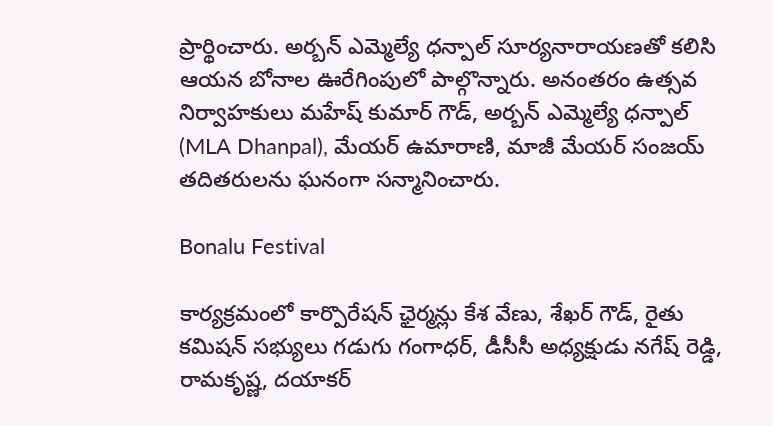ప్రార్థించారు. అర్బన్ ఎమ్మెల్యే ధన్పాల్ సూర్యనారాయణతో కలిసి ఆయన బోనాల ఊరేగింపులో పాల్గొన్నారు. అనంతరం ఉత్సవ నిర్వాహకులు మహేష్ కుమార్ గౌడ్, అర్బన్ ఎమ్మెల్యే ధన్పాల్ (MLA Dhanpal), మేయర్ ఉమారాణి, మాజీ మేయర్ సంజయ్ తదితరులను ఘనంగా సన్మానించారు.

Bonalu Festival

కార్యక్రమంలో కార్పొరేషన్ ఛైర్మన్లు కేశ వేణు, శేఖర్ గౌడ్, రైతు కమిషన్ సభ్యులు గడుగు గంగాధర్, డీసీసీ అధ్యక్షుడు నగేష్ రెడ్డి, రామకృష్ణ, దయాకర్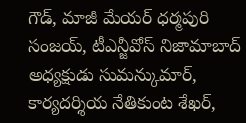గౌడ్, మాజీ మేయర్ ధర్మపురి సంజయ్, టీఎన్జీవోస్ నిజామాబాద్ అధ్యక్షుడు సుమన్కుమార్, కార్యదర్శియ నేతికుంట శేఖర్,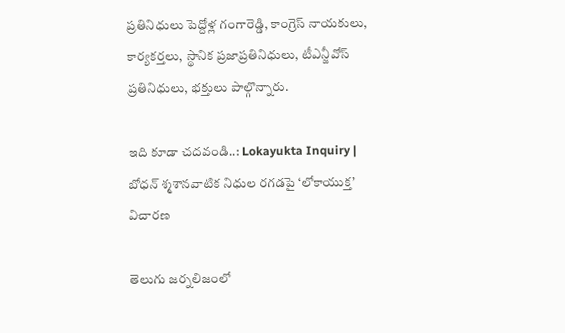ప్రతినిధులు పెద్దోళ్ల గంగారెడ్డి, కాంగ్రెస్ నాయకులు, కార్యకర్తలు, స్థానిక ప్రజాప్రతినిధులు, టీఎన్జీవోస్ ప్రతినిధులు, భక్తులు పాల్గొన్నారు.

ఇది కూడా చదవండి..: Lokayukta Inquiry | బోధన్ శ్మశానవాటిక నిధుల రగడపై ‘లోకాయుక్త’ విచారణ

తెలుగు జర్నలిజంలో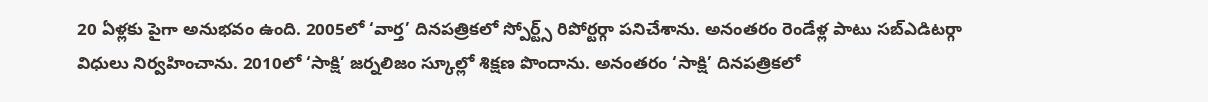20 ఏళ్లకు పైగా అనుభవం ఉంది. 2005లో ‘వార్త’ దినపత్రికలో స్పోర్ట్స్ రిపోర్టర్గా పనిచేశాను. అనంతరం రెండేళ్ల పాటు సబ్ఎడిటర్గా విధులు నిర్వహించాను. 2010లో ‘సాక్షి’ జర్నలిజం స్కూల్లో శిక్షణ పొందాను. అనంతరం ‘సాక్షి’ దినపత్రికలో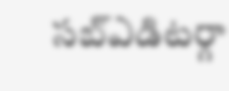సబ్ఎడిటర్గా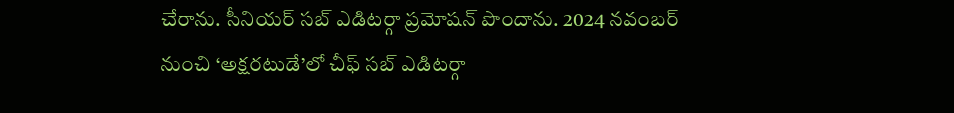చేరాను. సీనియర్ సబ్ ఎడిటర్గా ప్రమోషన్ పొందాను. 2024 నవంబర్ నుంచి ‘అక్షరటుడే’లో చీఫ్ సబ్ ఎడిటర్గా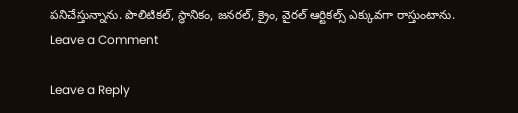పనిచేస్తున్నాను. పొలిటికల్, స్థానికం, జనరల్, క్రైం, వైరల్ ఆర్టికల్స్ ఎక్కువగా రాస్తుంటాను.
Leave a Comment

Leave a Reply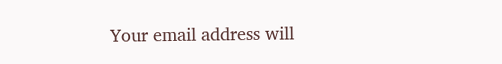Your email address will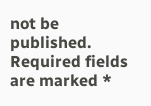not be published. Required fields are marked *